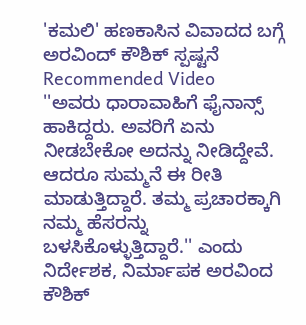'ಕಮಲಿ' ಹಣಕಾಸಿನ ವಿವಾದದ ಬಗ್ಗೆ ಅರವಿಂದ್ ಕೌಶಿಕ್ ಸ್ಪಷ್ಟನೆ
Recommended Video
''ಅವರು ಧಾರಾವಾಹಿಗೆ ಫೈನಾನ್ಸ್ ಹಾಕಿದ್ದರು. ಅವರಿಗೆ ಏನು ನೀಡಬೇಕೋ ಅದನ್ನು ನೀಡಿದ್ದೇವೆ. ಆದರೂ ಸುಮ್ಮನೆ ಈ ರೀತಿ ಮಾಡುತ್ತಿದ್ದಾರೆ. ತಮ್ಮ ಪ್ರಚಾರಕ್ಕಾಗಿ ನಮ್ಮ ಹೆಸರನ್ನು ಬಳಸಿಕೊಳ್ಳುತ್ತಿದ್ದಾರೆ.'' ಎಂದು ನಿರ್ದೇಶಕ, ನಿರ್ಮಾಪಕ ಅರವಿಂದ ಕೌಶಿಕ್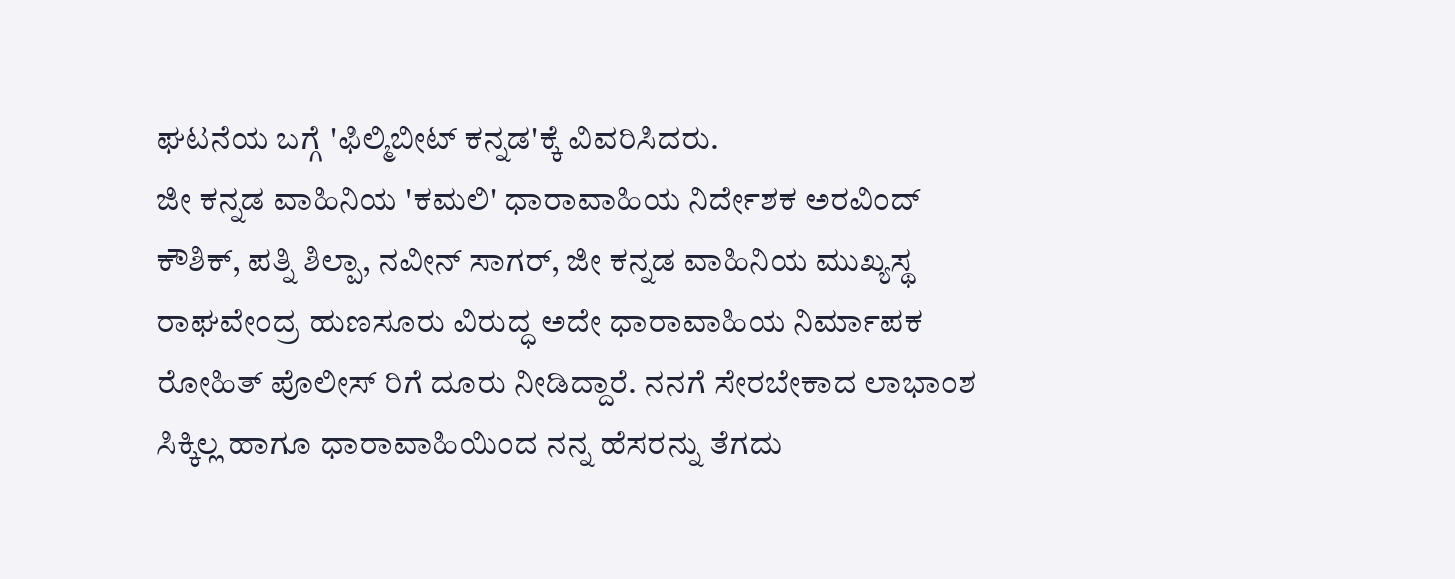ಘಟನೆಯ ಬಗ್ಗೆ 'ಫಿಲ್ಮಿಬೀಟ್ ಕನ್ನಡ'ಕ್ಕೆ ವಿವರಿಸಿದರು.
ಜೀ ಕನ್ನಡ ವಾಹಿನಿಯ 'ಕಮಲಿ' ಧಾರಾವಾಹಿಯ ನಿರ್ದೇಶಕ ಅರವಿಂದ್ ಕೌಶಿಕ್, ಪತ್ನಿ ಶಿಲ್ಪಾ, ನವೀನ್ ಸಾಗರ್, ಜೀ ಕನ್ನಡ ವಾಹಿನಿಯ ಮುಖ್ಯಸ್ಥ ರಾಘವೇಂದ್ರ ಹುಣಸೂರು ವಿರುದ್ಧ ಅದೇ ಧಾರಾವಾಹಿಯ ನಿರ್ಮಾಪಕ ರೋಹಿತ್ ಪೊಲೀಸ್ ರಿಗೆ ದೂರು ನೀಡಿದ್ದಾರೆ. ನನಗೆ ಸೇರಬೇಕಾದ ಲಾಭಾಂಶ ಸಿಕ್ಕಿಲ್ಲ ಹಾಗೂ ಧಾರಾವಾಹಿಯಿಂದ ನನ್ನ ಹೆಸರನ್ನು ತೆಗದು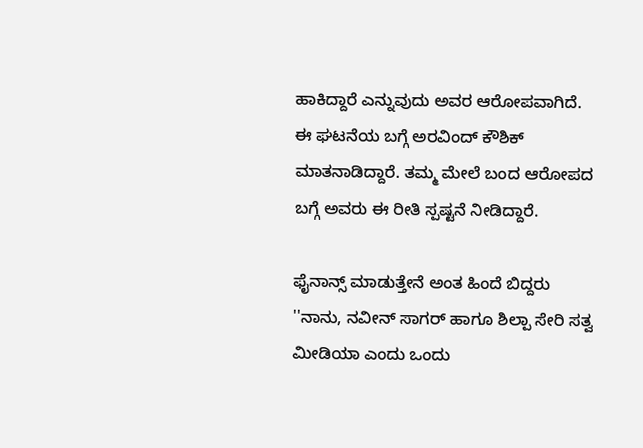ಹಾಕಿದ್ದಾರೆ ಎನ್ನುವುದು ಅವರ ಆರೋಪವಾಗಿದೆ.
ಈ ಘಟನೆಯ ಬಗ್ಗೆ ಅರವಿಂದ್ ಕೌಶಿಕ್ ಮಾತನಾಡಿದ್ದಾರೆ. ತಮ್ಮ ಮೇಲೆ ಬಂದ ಆರೋಪದ ಬಗ್ಗೆ ಅವರು ಈ ರೀತಿ ಸ್ಪಷ್ಟನೆ ನೀಡಿದ್ದಾರೆ.

ಫೈನಾನ್ಸ್ ಮಾಡುತ್ತೇನೆ ಅಂತ ಹಿಂದೆ ಬಿದ್ದರು
''ನಾನು, ನವೀನ್ ಸಾಗರ್ ಹಾಗೂ ಶಿಲ್ಪಾ ಸೇರಿ ಸತ್ವ ಮೀಡಿಯಾ ಎಂದು ಒಂದು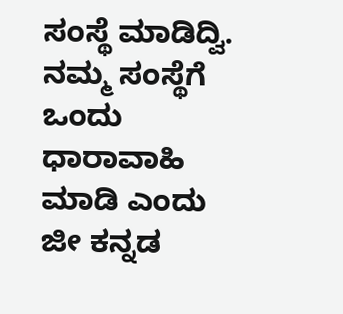ಸಂಸ್ಥೆ ಮಾಡಿದ್ವಿ. ನಮ್ಮ ಸಂಸ್ಥೆಗೆ ಒಂದು ಧಾರಾವಾಹಿ ಮಾಡಿ ಎಂದು ಜೀ ಕನ್ನಡ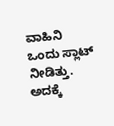ವಾಹಿನಿ ಒಂದು ಸ್ಲಾಟ್ ನೀಡಿತ್ತು. ಅದಕ್ಕೆ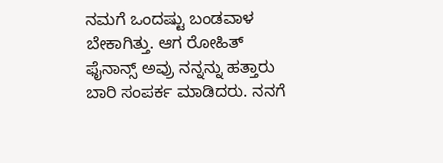ನಮಗೆ ಒಂದಷ್ಟು ಬಂಡವಾಳ ಬೇಕಾಗಿತ್ತು. ಆಗ ರೋಹಿತ್ ಫೈನಾನ್ಸ್ ಅವ್ರು ನನ್ನನ್ನು ಹತ್ತಾರು ಬಾರಿ ಸಂಪರ್ಕ ಮಾಡಿದರು. ನನಗೆ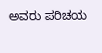ಅವರು ಪರಿಚಯ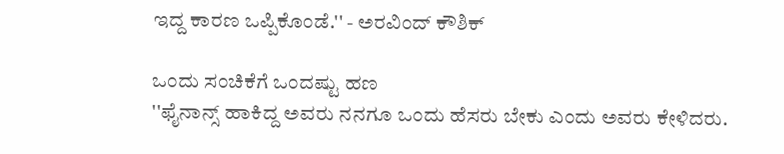ಇದ್ದ ಕಾರಣ ಒಪ್ಪಿಕೊಂಡೆ.'' - ಅರವಿಂದ್ ಕೌಶಿಕ್

ಒಂದು ಸಂಚಿಕೆಗೆ ಒಂದಷ್ಟು ಹಣ
''ಫೈನಾನ್ಸ್ ಹಾಕಿದ್ದ ಅವರು ನನಗೂ ಒಂದು ಹೆಸರು ಬೇಕು ಎಂದು ಅವರು ಕೇಳಿದರು.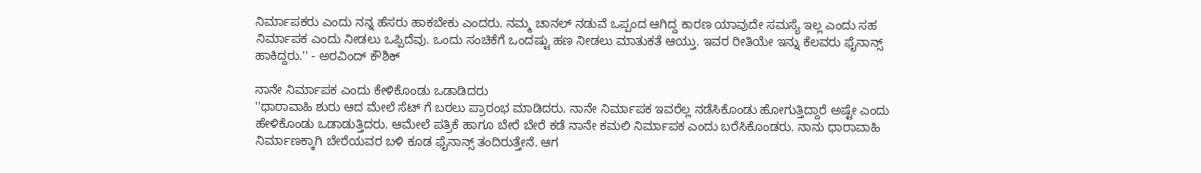ನಿರ್ಮಾಪಕರು ಎಂದು ನನ್ನ ಹೆಸರು ಹಾಕಬೇಕು ಎಂದರು. ನಮ್ಮ ಚಾನಲ್ ನಡುವೆ ಒಪ್ಪಂದ ಆಗಿದ್ದ ಕಾರಣ ಯಾವುದೇ ಸಮಸ್ಯೆ ಇಲ್ಲ ಎಂದು ಸಹ ನಿರ್ಮಾಪಕ ಎಂದು ನೀಡಲು ಒಪ್ಪಿದೆವು. ಒಂದು ಸಂಚಿಕೆಗೆ ಒಂದಷ್ಟು ಹಣ ನೀಡಲು ಮಾತುಕತೆ ಆಯ್ತು. ಇವರ ರೀತಿಯೇ ಇನ್ನು ಕೆಲವರು ಫೈನಾನ್ಸ್ ಹಾಕಿದ್ದರು.'' - ಅರವಿಂದ್ ಕೌಶಿಕ್

ನಾನೇ ನಿರ್ಮಾಪಕ ಎಂದು ಕೇಳಿಕೊಂಡು ಒಡಾಡಿದರು
''ಧಾರಾವಾಹಿ ಶುರು ಆದ ಮೇಲೆ ಸೆಟ್ ಗೆ ಬರಲು ಪ್ರಾರಂಭ ಮಾಡಿದರು. ನಾನೇ ನಿರ್ಮಾಪಕ ಇವರೆಲ್ಲ ನಡೆಸಿಕೊಂಡು ಹೋಗುತ್ತಿದ್ದಾರೆ ಅಷ್ಟೇ ಎಂದು ಹೇಳಿಕೊಂಡು ಒಡಾಡುತ್ತಿದರು. ಆಮೇಲೆ ಪತ್ರಿಕೆ ಹಾಗೂ ಬೇರೆ ಬೇರೆ ಕಡೆ ನಾನೇ ಕಮಲಿ ನಿರ್ಮಾಪಕ ಎಂದು ಬರೆಸಿಕೊಂಡರು. ನಾನು ಧಾರಾವಾಹಿ ನಿರ್ಮಾಣಕ್ಕಾಗಿ ಬೇರೆಯವರ ಬಳಿ ಕೂಡ ಫೈನಾನ್ಸ್ ತಂದಿರುತ್ತೇನೆ. ಆಗ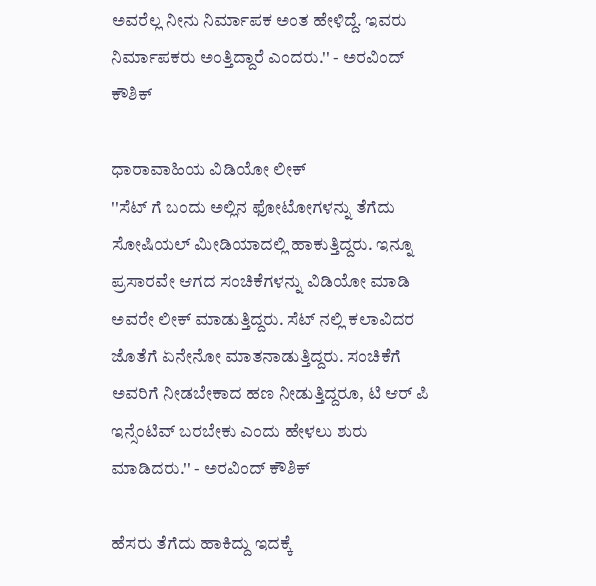ಅವರೆಲ್ಲ ನೀನು ನಿರ್ಮಾಪಕ ಅಂತ ಹೇಳಿದ್ದೆ. ಇವರು ನಿರ್ಮಾಪಕರು ಅಂತ್ತಿದ್ದಾರೆ ಎಂದರು.'' - ಅರವಿಂದ್ ಕೌಶಿಕ್

ಧಾರಾವಾಹಿಯ ವಿಡಿಯೋ ಲೀಕ್
''ಸೆಟ್ ಗೆ ಬಂದು ಅಲ್ಲಿನ ಫೋಟೋಗಳನ್ನು ತೆಗೆದು ಸೋಷಿಯಲ್ ಮೀಡಿಯಾದಲ್ಲಿ ಹಾಕುತ್ತಿದ್ದರು. ಇನ್ನೂ ಪ್ರಸಾರವೇ ಆಗದ ಸಂಚಿಕೆಗಳನ್ನು ವಿಡಿಯೋ ಮಾಡಿ ಅವರೇ ಲೀಕ್ ಮಾಡುತ್ತಿದ್ದರು. ಸೆಟ್ ನಲ್ಲಿ ಕಲಾವಿದರ ಜೊತೆಗೆ ಏನೇನೋ ಮಾತನಾಡುತ್ತಿದ್ದರು. ಸಂಚಿಕೆಗೆ ಅವರಿಗೆ ನೀಡಬೇಕಾದ ಹಣ ನೀಡುತ್ತಿದ್ದರೂ, ಟಿ ಆರ್ ಪಿ ಇನ್ಸೆಂಟಿವ್ ಬರಬೇಕು ಎಂದು ಹೇಳಲು ಶುರು ಮಾಡಿದರು.'' - ಅರವಿಂದ್ ಕೌಶಿಕ್

ಹೆಸರು ತೆಗೆದು ಹಾಕಿದ್ದು ಇದಕ್ಕೆ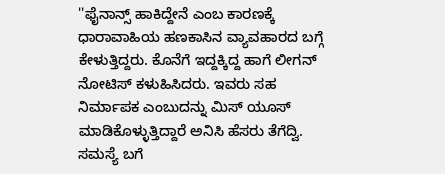''ಫೈನಾನ್ಸ್ ಹಾಕಿದ್ದೇನೆ ಎಂಬ ಕಾರಣಕ್ಕೆ ಧಾರಾವಾಹಿಯ ಹಣಕಾಸಿನ ವ್ಯಾವಹಾರದ ಬಗ್ಗೆ ಕೇಳುತ್ತಿದ್ದರು. ಕೊನೆಗೆ ಇದ್ದಕ್ಕಿದ್ದ ಹಾಗೆ ಲೀಗನ್ ನೋಟಿಸ್ ಕಳುಹಿಸಿದರು. ಇವರು ಸಹ ನಿರ್ಮಾಪಕ ಎಂಬುದನ್ನು ಮಿಸ್ ಯೂಸ್ ಮಾಡಿಕೊಳ್ಳುತ್ತಿದ್ದಾರೆ ಅನಿಸಿ ಹೆಸರು ತೆಗೆದ್ವಿ. ಸಮಸ್ಯೆ ಬಗೆ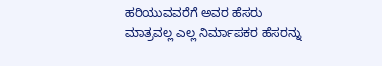ಹರಿಯುವವರೆಗೆ ಅವರ ಹೆಸರು ಮಾತ್ರವಲ್ಲ ಎಲ್ಲ ನಿರ್ಮಾಪಕರ ಹೆಸರನ್ನು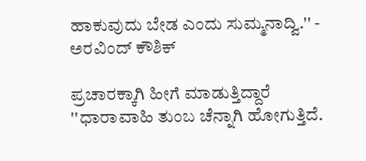ಹಾಕುವುದು ಬೇಡ ಎಂದು ಸುಮ್ಮನಾದ್ವಿ.'' - ಅರವಿಂದ್ ಕೌಶಿಕ್

ಪ್ರಚಾರಕ್ಕಾಗಿ ಹೀಗೆ ಮಾಡುತ್ತಿದ್ದಾರೆ
''ಧಾರಾವಾಹಿ ತುಂಬ ಚೆನ್ನಾಗಿ ಹೋಗುತ್ತಿದೆ.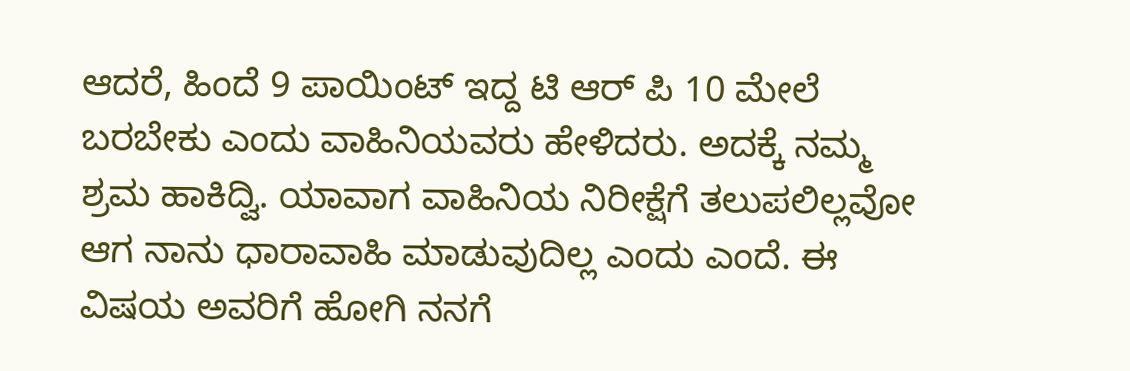ಆದರೆ, ಹಿಂದೆ 9 ಪಾಯಿಂಟ್ ಇದ್ದ ಟಿ ಆರ್ ಪಿ 10 ಮೇಲೆ ಬರಬೇಕು ಎಂದು ವಾಹಿನಿಯವರು ಹೇಳಿದರು. ಅದಕ್ಕೆ ನಮ್ಮ ಶ್ರಮ ಹಾಕಿದ್ವಿ. ಯಾವಾಗ ವಾಹಿನಿಯ ನಿರೀಕ್ಷೆಗೆ ತಲುಪಲಿಲ್ಲವೋ ಆಗ ನಾನು ಧಾರಾವಾಹಿ ಮಾಡುವುದಿಲ್ಲ ಎಂದು ಎಂದೆ. ಈ ವಿಷಯ ಅವರಿಗೆ ಹೋಗಿ ನನಗೆ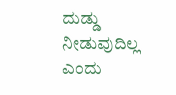ದುಡ್ಡು ನೀಡುವುದಿಲ್ಲ ಎಂದು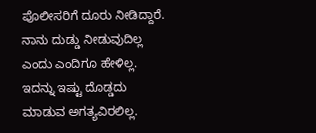ಪೊಲೀಸರಿಗೆ ದೂರು ನೀಡಿದ್ದಾರೆ. ನಾನು ದುಡ್ಡು ನೀಡುವುದಿಲ್ಲ ಎಂದು ಎಂದಿಗೂ ಹೇಳಿಲ್ಲ. ಇದನ್ನು ಇಷ್ಟು ದೊಡ್ಡದು ಮಾಡುವ ಅಗತ್ಯವಿರಲಿಲ್ಲ.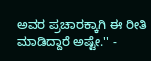ಅವರ ಪ್ರಚಾರಕ್ಕಾಗಿ ಈ ರೀತಿ ಮಾಡಿದ್ದಾರೆ ಅಷ್ಟೇ.'' -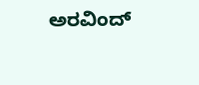ಅರವಿಂದ್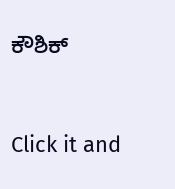ಕೌಶಿಕ್


Click it and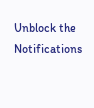Unblock the Notifications